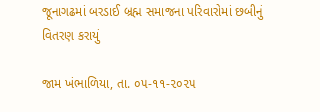જૂનાગઢમાં બરડાઈ બ્રહ્મ સમાજના પરિવારોમાં છબીનું વિતરણ કરાયું

જામ ખંભાળિયા, તા. ૦૫-૧૧-૨૦૨૫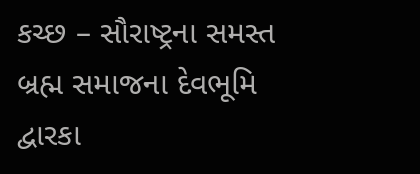કચ્છ – સૌરાષ્ટ્રના સમસ્ત બ્રહ્મ સમાજના દેવભૂમિ દ્વારકા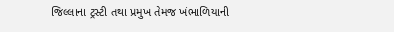જિલ્લાના ટ્રસ્ટી તથા પ્રમુખ તેમજ ખંભાળિયાની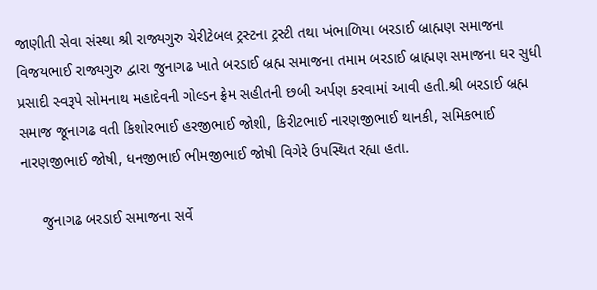જાણીતી સેવા સંસ્થા શ્રી રાજ્યગુરુ ચેરીટેબલ ટ્રસ્ટના ટ્રસ્ટી તથા ખંભાળિયા બરડાઈ બ્રાહ્મણ સમાજના વિજયભાઈ રાજ્યગુરુ દ્વારા જુનાગઢ ખાતે બરડાઈ બ્રહ્મ સમાજના તમામ બરડાઈ બ્રાહ્મણ સમાજના ઘર સુધી પ્રસાદી સ્વરૂપે સોમનાથ મહાદેવની ગોલ્ડન ફ્રેમ સહીતની છબી અર્પણ કરવામાં આવી હતી.શ્રી બરડાઈ બ્રહ્મ સમાજ જૂનાગઢ વતી કિશોરભાઈ હરજીભાઈ જોશી, કિરીટભાઈ નારણજીભાઈ થાનકી, સમિકભાઈ નારણજીભાઈ જોષી, ધનજીભાઈ ભીમજીભાઈ જોષી વિગેરે ઉપસ્થિત રહ્યા હતા.

     જુનાગઢ બરડાઈ સમાજના સર્વે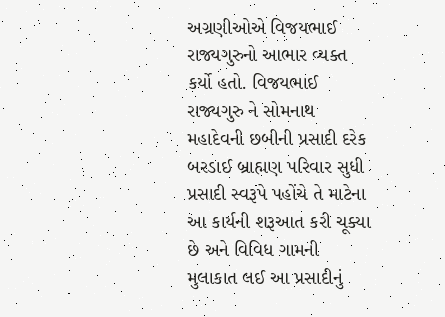અગ્રણીઓએ વિજયભાઈ રાજ્યગુરુનો આભાર વ્યક્ત કર્યો હતો. વિજયભાઈ રાજ્યગુરુ ને સોમનાથ મહાદેવની છબીની પ્રસાદી દરેક બરડાઈ બ્રાહ્મણ પરિવાર સુધી પ્રસાદી સ્વરૂપે પહોંચે તે માટેના આ કાર્યની શરૂઆત કરી ચૂક્યા છે અને વિવિધ ગામની મુલાકાત લઈ આ પ્રસાદીનું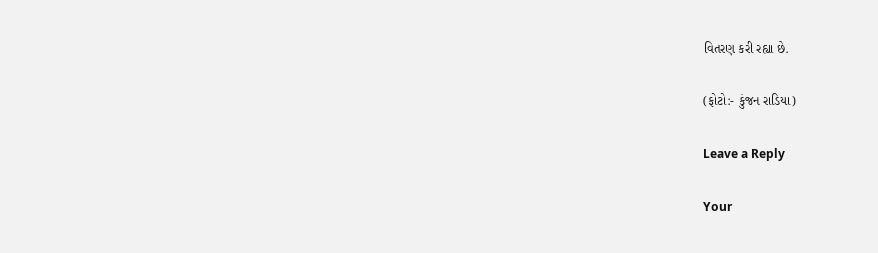વિતરણ કરી રહ્યા છે.

(ફોટો:- કુંજન રાડિયા)

Leave a Reply

Your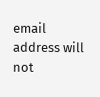email address will not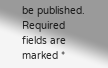be published. Required fields are marked *